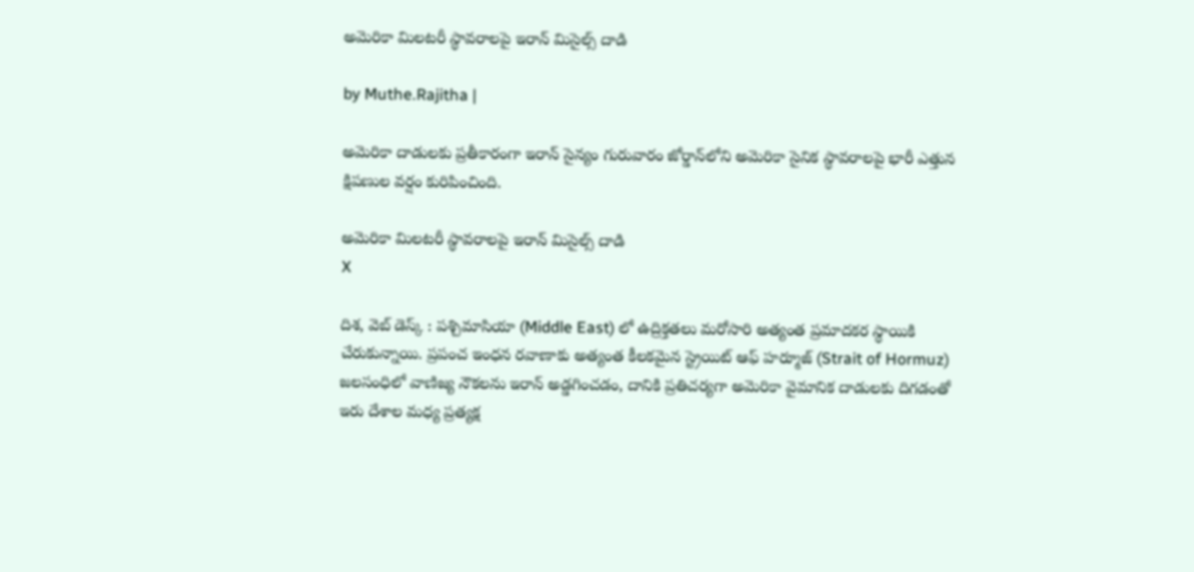అమెరికా మిలటరీ స్థావరాలపై ఇరాన్‌ మిసైల్స్ దాడి

by Muthe.Rajitha |

అమెరికా దాడులకు ప్రతీకారంగా ఇరాన్ సైన్యం గురువారం జోర్డాన్‌లోని అమెరికా సైనిక స్థావరాలపై భారీ ఎత్తున క్షిపణుల వర్షం కురిపించింది.

అమెరికా మిలటరీ స్థావరాలపై ఇరాన్‌ మిసైల్స్ దాడి
X

దిశ, వెబ్ డెస్క్ : పశ్చిమాసియా (Middle East) లో ఉద్రిక్తతలు మరోసారి అత్యంత ప్రమాదకర స్థాయికి చేరుకున్నాయి. ప్రపంచ ఇంధన రవాణాకు అత్యంత కీలకమైన స్ట్రెయిట్ ఆఫ్ హర్మూజ్ (Strait of Hormuz) జలసంధిలో వాణిజ్య నౌకలను ఇరాన్ అడ్డగించడం, దానికి ప్రతిచర్యగా అమెరికా వైమానిక దాడులకు దిగడంతో ఇరు దేశాల మధ్య ప్రత్యక్ష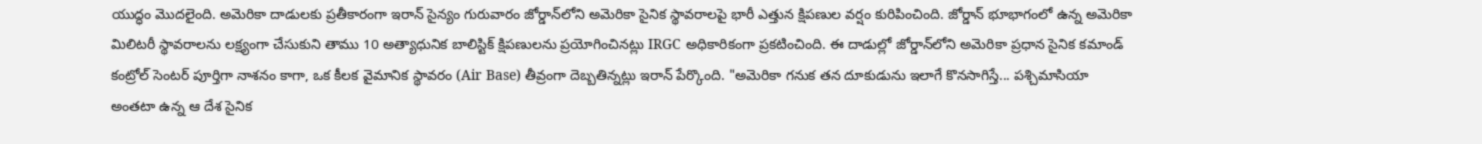యుద్ధం మొదలైంది. అమెరికా దాడులకు ప్రతీకారంగా ఇరాన్ సైన్యం గురువారం జోర్డాన్‌లోని అమెరికా సైనిక స్థావరాలపై భారీ ఎత్తున క్షిపణుల వర్షం కురిపించింది. జోర్డాన్ భూభాగంలో ఉన్న అమెరికా మిలిటరీ స్థావరాలను లక్ష్యంగా చేసుకుని తాము 10 అత్యాధునిక బాలిస్టిక్ క్షిపణులను ప్రయోగించినట్లు IRGC అధికారికంగా ప్రకటించింది. ఈ దాడుల్లో జోర్డాన్‌లోని అమెరికా ప్రధాన సైనిక కమాండ్ కంట్రోల్ సెంటర్ పూర్తిగా నాశనం కాగా, ఒక కీలక వైమానిక స్థావరం (Air Base) తీవ్రంగా దెబ్బతిన్నట్లు ఇరాన్ పేర్కొంది. "అమెరికా గనుక తన దూకుడును ఇలాగే కొనసాగిస్తే... పశ్చిమాసియా అంతటా ఉన్న ఆ దేశ సైనిక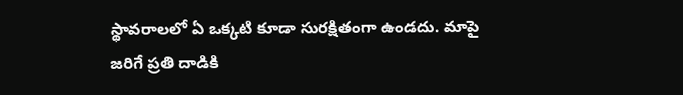స్థావరాలలో ఏ ఒక్కటి కూడా సురక్షితంగా ఉండదు. మాపై జరిగే ప్రతి దాడికి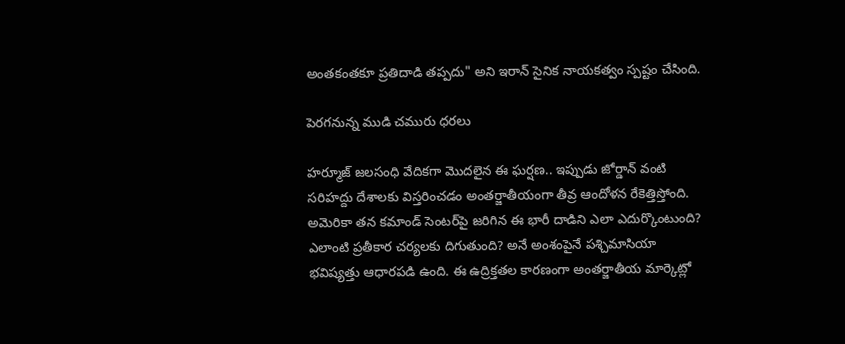అంతకంతకూ ప్రతిదాడి తప్పదు" అని ఇరాన్ సైనిక నాయకత్వం స్పష్టం చేసింది.

పెరగనున్న ముడి చమురు ధరలు

హర్మూజ్ జలసంధి వేదికగా మొదలైన ఈ ఘర్షణ.. ఇప్పుడు జోర్డాన్ వంటి సరిహద్దు దేశాలకు విస్తరించడం అంతర్జాతీయంగా తీవ్ర ఆందోళన రేకెత్తిస్తోంది. అమెరికా తన కమాండ్ సెంటర్‌పై జరిగిన ఈ భారీ దాడిని ఎలా ఎదుర్కొంటుంది? ఎలాంటి ప్రతీకార చర్యలకు దిగుతుంది? అనే అంశంపైనే పశ్చిమాసియా భవిష్యత్తు ఆధారపడి ఉంది. ఈ ఉద్రిక్తతల కారణంగా అంతర్జాతీయ మార్కెట్లో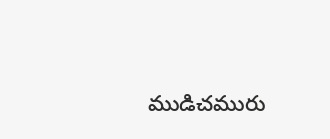ముడిచమురు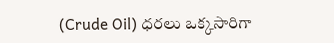(Crude Oil) ధరలు ఒక్కసారిగా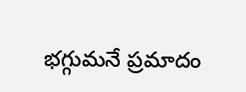భగ్గుమనే ప్రమాదం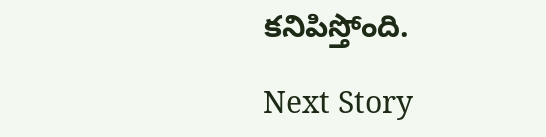కనిపిస్తోంది.

Next Story